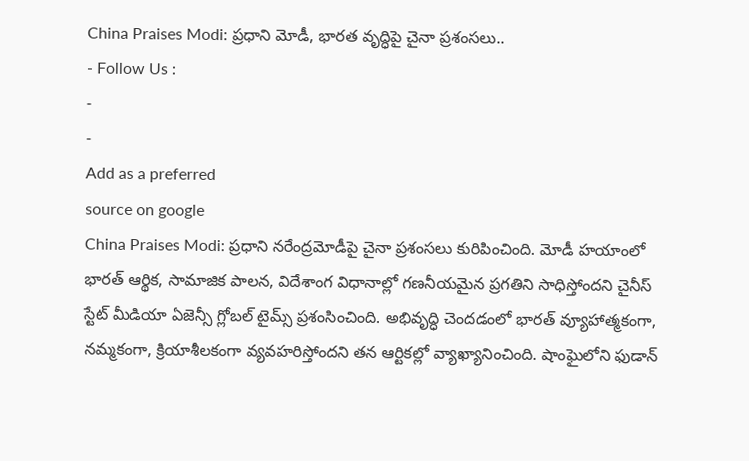China Praises Modi: ప్రధాని మోడీ, భారత వృద్ధిపై చైనా ప్రశంసలు..
- Follow Us :
-
-
Add as a preferred
source on google
China Praises Modi: ప్రధాని నరేంద్రమోడీపై చైనా ప్రశంసలు కురిపించింది. మోడీ హయాంలో భారత్ ఆర్థిక, సామాజిక పాలన, విదేశాంగ విధానాల్లో గణనీయమైన ప్రగతిని సాధిస్తోందని చైనీస్ స్టేట్ మీడియా ఏజెన్సీ గ్లోబల్ టైమ్స్ ప్రశంసించింది. అభివృద్ధి చెందడంలో భారత్ వ్యూహాత్మకంగా, నమ్మకంగా, క్రియాశీలకంగా వ్యవహరిస్తోందని తన ఆర్టికల్లో వ్యాఖ్యానించింది. షాంఘైలోని ఫుడాన్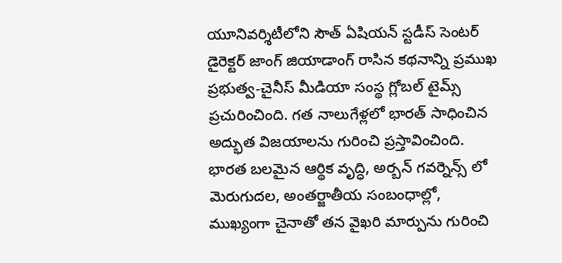యూనివర్శిటీలోని సౌత్ ఏషియన్ స్టడీస్ సెంటర్ డైరెక్టర్ జాంగ్ జియాడాంగ్ రాసిన కథనాన్ని ప్రముఖ ప్రభుత్వ-చైనీస్ మీడియా సంస్థ గ్లోబల్ టైమ్స్ ప్రచురించింది. గత నాలుగేళ్లలో భారత్ సాధించిన అద్భుత విజయాలను గురించి ప్రస్తావించింది.
భారత బలమైన ఆర్థిక వృద్ధి, అర్బన్ గవర్నెన్స్ లో మెరుగుదల, అంతర్జాతీయ సంబంధాల్లో, ముఖ్యంగా చైనాతో తన వైఖరి మార్పును గురించి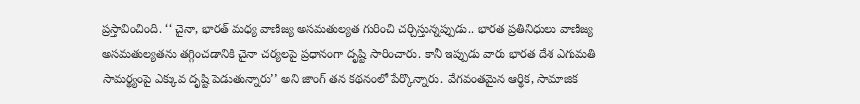ప్రస్తావించింది. ‘‘ చైనా, భారత్ మధ్య వాణిజ్య అసమతుల్యత గురించి చర్చిస్తున్నప్పుడు.. భారత ప్రతినిధులు వాణిజ్య అసమతుల్యతను తగ్గించడానికి చైనా చర్యలపై ప్రధానంగా దృష్టి సారించారు. కానీ ఇప్పుడు వారు భారత దేశ ఎగుమతి సామర్థ్యంపై ఎక్కువ దృష్టి పెడుతున్నారు’’ అని జాంగ్ తన కథనంలో పేర్కొన్నారు. వేగవంతమైన ఆర్థిక, సామాజిక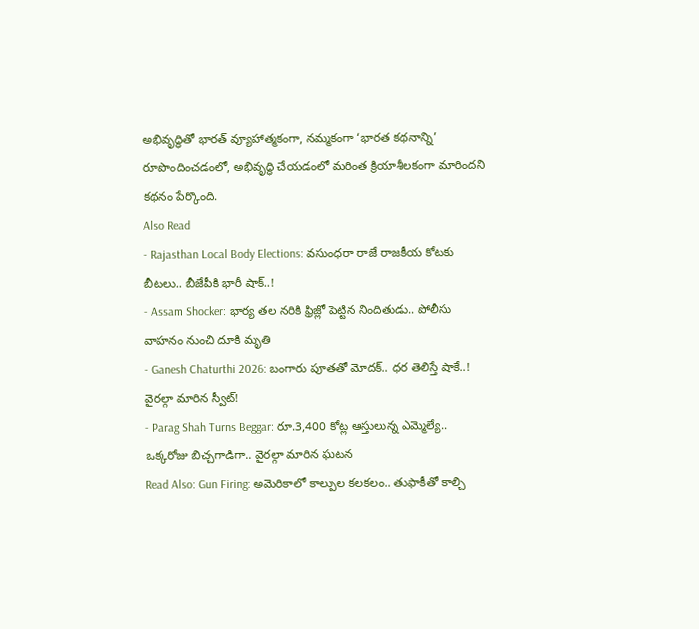అభివృద్ధితో భారత్ వ్యూహాత్మకంగా, నమ్మకంగా ‘భారత కథనాన్ని’ రూపొందించడంలో, అభివృద్ధి చేయడంలో మరింత క్రియాశీలకంగా మారిందని కథనం పేర్కొంది.
Also Read
- Rajasthan Local Body Elections: వసుంధరా రాజే రాజకీయ కోటకు బీటలు.. బీజేపీకి భారీ షాక్..!
- Assam Shocker: భార్య తల నరికి ఫ్రిజ్లో పెట్టిన నిందితుడు.. పోలీసు వాహనం నుంచి దూకి మృతి
- Ganesh Chaturthi 2026: బంగారు పూతతో మోదక్.. ధర తెలిస్తే షాకే..! వైరల్గా మారిన స్వీట్!
- Parag Shah Turns Beggar: రూ.3,400 కోట్ల ఆస్తులున్న ఎమ్మెల్యే.. ఒక్కరోజు బిచ్చగాడిగా.. వైరల్గా మారిన ఘటన
Read Also: Gun Firing: అమెరికాలో కాల్పుల కలకలం.. తుఫాకీతో కాల్చి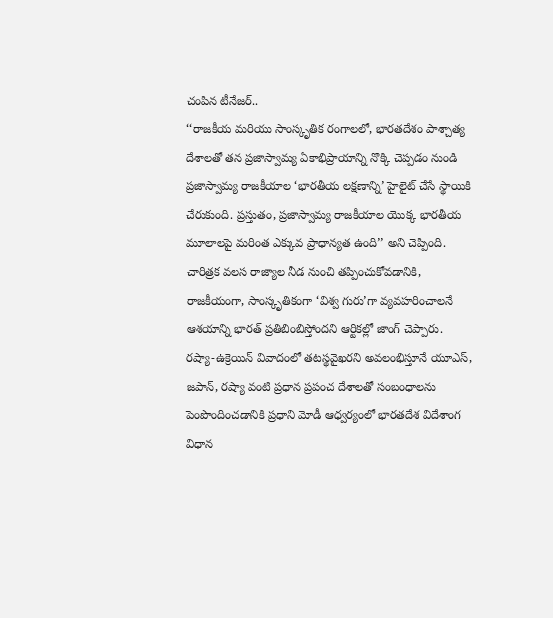చంపిన టీనేజర్..
‘‘రాజకీయ మరియు సాంస్కృతిక రంగాలలో, భారతదేశం పాశ్చాత్య దేశాలతో తన ప్రజాస్వామ్య ఏకాభిప్రాయాన్ని నొక్కి చెప్పడం నుండి ప్రజాస్వామ్య రాజకీయాల ‘భారతీయ లక్షణాన్ని’ హైలైట్ చేసే స్థాయికి చేరుకుంది. ప్రస్తుతం, ప్రజాస్వామ్య రాజకీయాల యొక్క భారతీయ మూలాలపై మరింత ఎక్కువ ప్రాధాన్యత ఉంది’’ అని చెప్పింది. చారిత్రక వలస రాజ్యాల నీడ నుంచి తప్పించుకోవడానికి, రాజకీయంగా, సాంస్కృతికంగా ‘విశ్వ గురు’గా వ్యవహరించాలనే ఆశయాన్ని భారత్ ప్రతిబింబిస్తోందని ఆర్టికల్లో జాంగ్ చెప్పారు.
రష్యా-ఉక్రెయిన్ వివాదంలో తటస్థవైఖరని అవలంభిస్తూనే యూఎస్, జపాన్, రష్యా వంటి ప్రధాన ప్రపంచ దేశాలతో సంబంధాలను పెంపొందించడానికి ప్రధాని మోడీ ఆధ్వర్యంలో భారతదేశ విదేశాంగ విధాన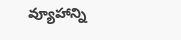వ్యూహాన్ని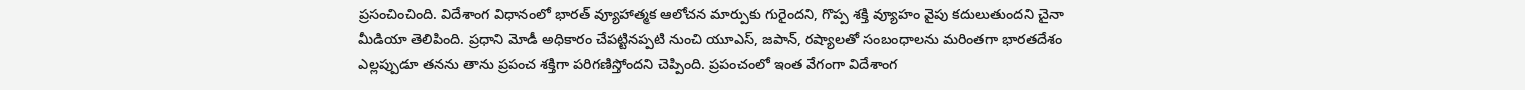ప్రసంచించింది. విదేశాంగ విధానంలో భారత్ వ్యూహాత్మక ఆలోచన మార్పుకు గురైందని, గొప్ప శక్తి వ్యూహం వైపు కదులుతుందని చైనా మీడియా తెలిపింది. ప్రధాని మోడీ అధికారం చేపట్టినప్పటి నుంచి యూఎస్, జపాన్, రష్యాలతో సంబంధాలను మరింతగా భారతదేశం ఎల్లప్పుడూ తనను తాను ప్రపంచ శక్తిగా పరిగణిస్తోందని చెప్పింది. ప్రపంచంలో ఇంత వేగంగా విదేశాంగ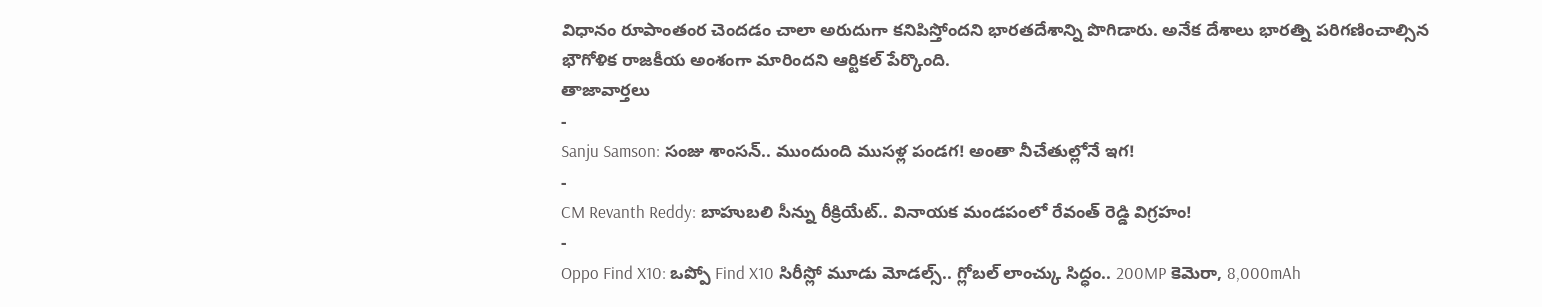విధానం రూపాంతంర చెందడం చాలా అరుదుగా కనిపిస్తోందని భారతదేశాన్ని పొగిడారు. అనేక దేశాలు భారత్ని పరిగణించాల్సిన భౌగోళిక రాజకీయ అంశంగా మారిందని ఆర్టికల్ పేర్కొంది.
తాజావార్తలు
-
Sanju Samson: సంజు శాంసన్.. ముందుంది ముసళ్ల పండగ! అంతా నీచేతుల్లోనే ఇగ!
-
CM Revanth Reddy: బాహుబలి సీన్ను రీక్రియేట్.. వినాయక మండపంలో రేవంత్ రెడ్డి విగ్రహం!
-
Oppo Find X10: ఒప్పో Find X10 సిరీస్లో మూడు మోడల్స్.. గ్లోబల్ లాంచ్కు సిద్ధం.. 200MP కెమెరా, 8,000mAh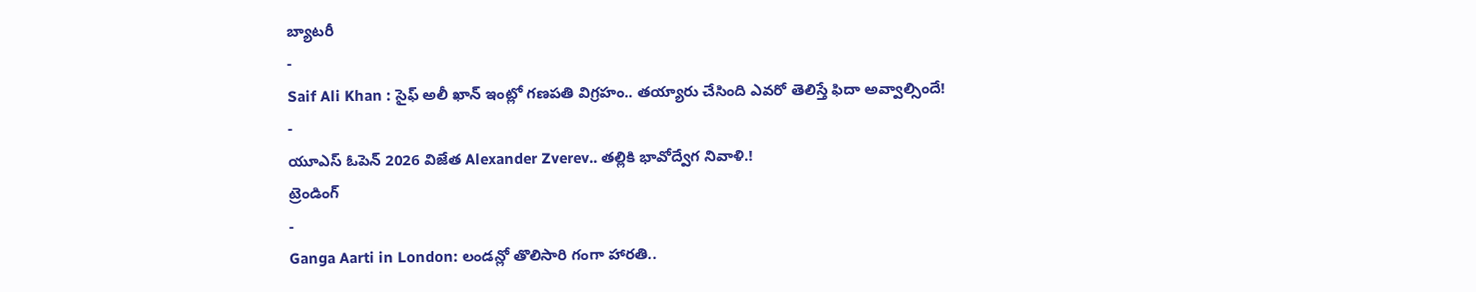బ్యాటరీ
-
Saif Ali Khan : సైఫ్ అలీ ఖాన్ ఇంట్లో గణపతి విగ్రహం.. తయ్యారు చేసింది ఎవరో తెలిస్తే ఫిదా అవ్వాల్సిందే!
-
యూఎస్ ఓపెన్ 2026 విజేత Alexander Zverev.. తల్లికి భావోద్వేగ నివాళి.!
ట్రెండింగ్
-
Ganga Aarti in London: లండన్లో తొలిసారి గంగా హారతి..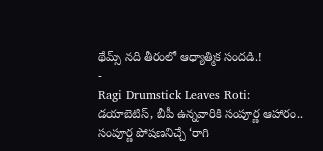థేమ్స్ నది తీరంలో ఆధ్యాత్మిక సందడి.!
-
Ragi Drumstick Leaves Roti: డయాబెటిస్, బీపీ ఉన్నవారికి సంపూర్ణ ఆహారం.. సంపూర్ణ పోషణనిచ్చే ‘రాగి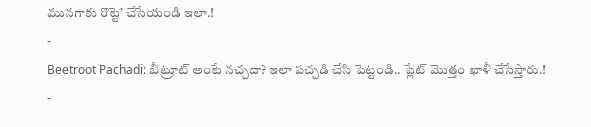మునగాకు రొట్టె’ చేసేయండి ఇలా.!
-
Beetroot Pachadi: బీట్రూట్ అంటే నచ్చదా? ఇలా పచ్చడి చేసి పెట్టండి.. ప్లేట్ మొత్తం ఖాళీ చేసేస్తారు.!
-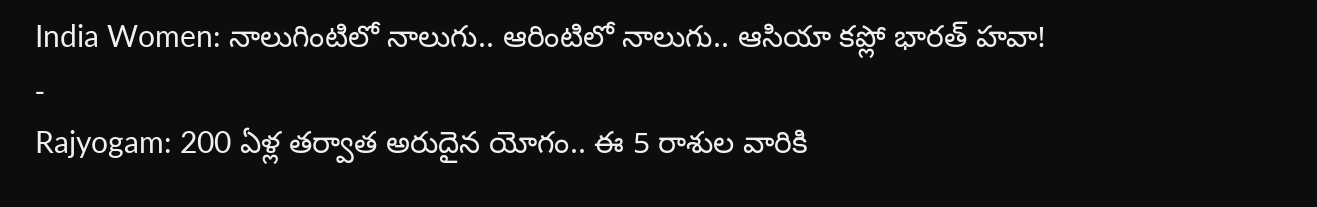India Women: నాలుగింటిలో నాలుగు.. ఆరింటిలో నాలుగు.. ఆసియా కప్లో భారత్ హవా!
-
Rajyogam: 200 ఏళ్ల తర్వాత అరుదైన యోగం.. ఈ 5 రాశుల వారికి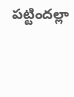పట్టిందల్లా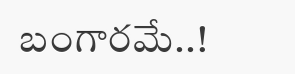బంగారమే..!